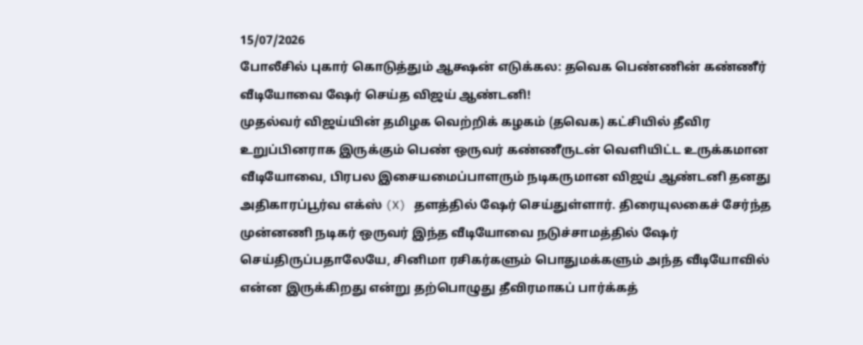15/07/2026
போலீசில் புகார் கொடுத்தும் ஆக்ஷன் எடுக்கல: தவெக பெண்ணின் கண்ணீர் வீடியோவை ஷேர் செய்த விஜய் ஆண்டனி!
முதல்வர் விஜய்யின் தமிழக வெற்றிக் கழகம் (தவெக) கட்சியில் தீவிர உறுப்பினராக இருக்கும் பெண் ஒருவர் கண்ணீருடன் வெளியிட்ட உருக்கமான வீடியோவை, பிரபல இசையமைப்பாளரும் நடிகருமான விஜய் ஆண்டனி தனது அதிகாரப்பூர்வ எக்ஸ் (X) தளத்தில் ஷேர் செய்துள்ளார். திரையுலகைச் சேர்ந்த முன்னணி நடிகர் ஒருவர் இந்த வீடியோவை நடுச்சாமத்தில் ஷேர் செய்திருப்பதாலேயே, சினிமா ரசிகர்களும் பொதுமக்களும் அந்த வீடியோவில் என்ன இருக்கிறது என்று தற்பொழுது தீவிரமாகப் பார்க்கத்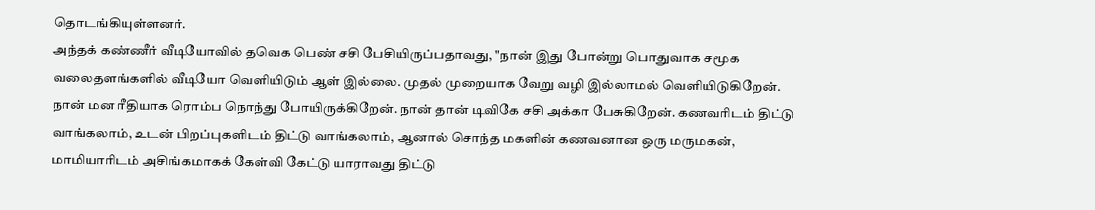தொடங்கியுள்ளனர்.
அந்தக் கண்ணீர் வீடியோவில் தவெக பெண் சசி பேசியிருப்பதாவது, "நான் இது போன்று பொதுவாக சமூக வலைதளங்களில் வீடியோ வெளியிடும் ஆள் இல்லை. முதல் முறையாக வேறு வழி இல்லாமல் வெளியிடுகிறேன். நான் மன ரீதியாக ரொம்ப நொந்து போயிருக்கிறேன். நான் தான் டிவிகே சசி அக்கா பேசுகிறேன். கணவரிடம் திட்டு வாங்கலாம், உடன் பிறப்புகளிடம் திட்டு வாங்கலாம், ஆனால் சொந்த மகளின் கணவனான ஒரு மருமகன், மாமியாரிடம் அசிங்கமாகக் கேள்வி கேட்டு யாராவது திட்டு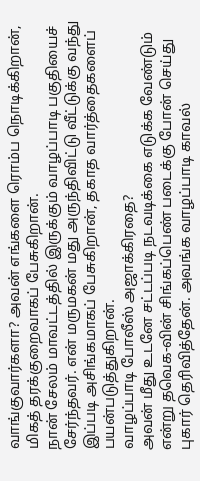வாங்குவார்களா? அவன் எங்களை ரொம்ப நொடிக்கிறான், மிகத் தரக்குறைவாகப் பேசுகிறான்.
நான் சேலம் மாவட்டத்தில் இருக்கும் வாழப்பாடி பகுதியைச் சேர்ந்தவர். என் மருமகன் மது அருந்திவிட்டு வீட்டுக்கு வந்து இப்படி அசிங்கமாகப் பேசுகிறான், தகாத வார்த்தைகளைப் பயன்படுத்துகிறான்.
வாழப்பாடி போலீஸ் அஜாக்கிரதை?
அவன் மீது உடனே சட்டப்படி நடவடிக்கை எடுக்க வேண்டும் என்று தவெக-வின் சிங்கப்பெண் படைக்கு போன் செய்து புகார் தெரிவித்தேன். அவங்க வாழப்பாடி காவல்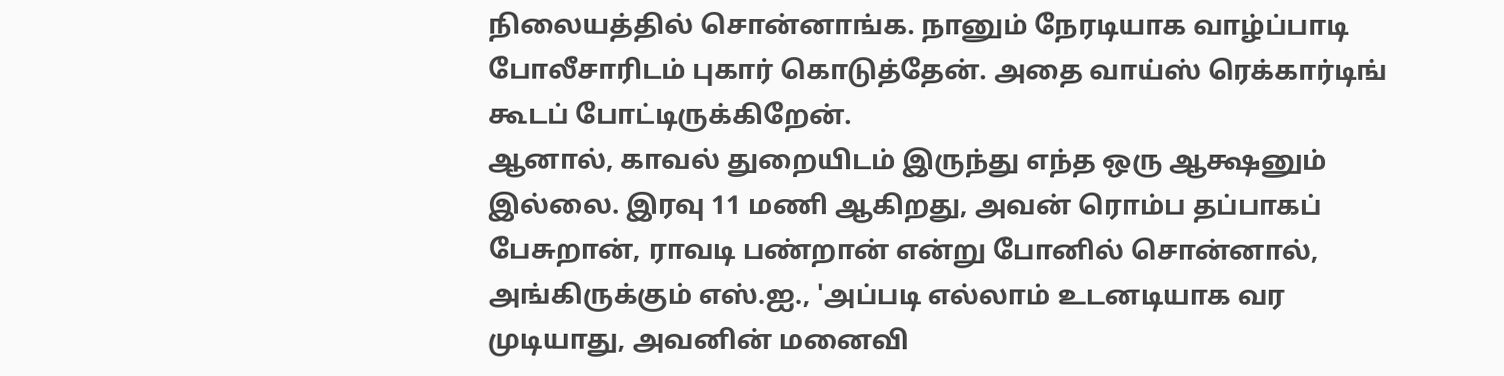நிலையத்தில் சொன்னாங்க. நானும் நேரடியாக வாழ்ப்பாடி போலீசாரிடம் புகார் கொடுத்தேன். அதை வாய்ஸ் ரெக்கார்டிங் கூடப் போட்டிருக்கிறேன்.
ஆனால், காவல் துறையிடம் இருந்து எந்த ஒரு ஆக்ஷனும் இல்லை. இரவு 11 மணி ஆகிறது, அவன் ரொம்ப தப்பாகப் பேசுறான், ராவடி பண்றான் என்று போனில் சொன்னால், அங்கிருக்கும் எஸ்.ஐ., 'அப்படி எல்லாம் உடனடியாக வர முடியாது, அவனின் மனைவி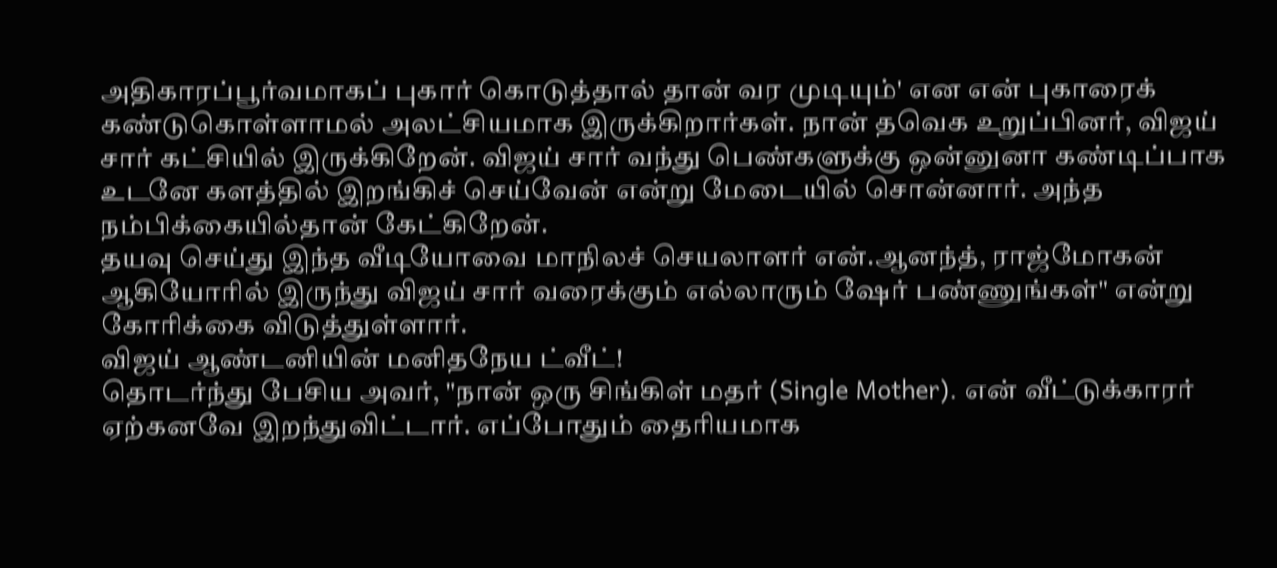அதிகாரப்பூர்வமாகப் புகார் கொடுத்தால் தான் வர முடியும்' என என் புகாரைக் கண்டுகொள்ளாமல் அலட்சியமாக இருக்கிறார்கள். நான் தவெக உறுப்பினர், விஜய் சார் கட்சியில் இருக்கிறேன். விஜய் சார் வந்து பெண்களுக்கு ஒன்னுனா கண்டிப்பாக உடனே களத்தில் இறங்கிச் செய்வேன் என்று மேடையில் சொன்னார். அந்த நம்பிக்கையில்தான் கேட்கிறேன்.
தயவு செய்து இந்த வீடியோவை மாநிலச் செயலாளர் என்.ஆனந்த், ராஜ்மோகன் ஆகியோரில் இருந்து விஜய் சார் வரைக்கும் எல்லாரும் ஷேர் பண்ணுங்கள்" என்று கோரிக்கை விடுத்துள்ளார்.
விஜய் ஆண்டனியின் மனிதநேய ட்வீட்!
தொடர்ந்து பேசிய அவர், "நான் ஒரு சிங்கிள் மதர் (Single Mother). என் வீட்டுக்காரர் ஏற்கனவே இறந்துவிட்டார். எப்போதும் தைரியமாக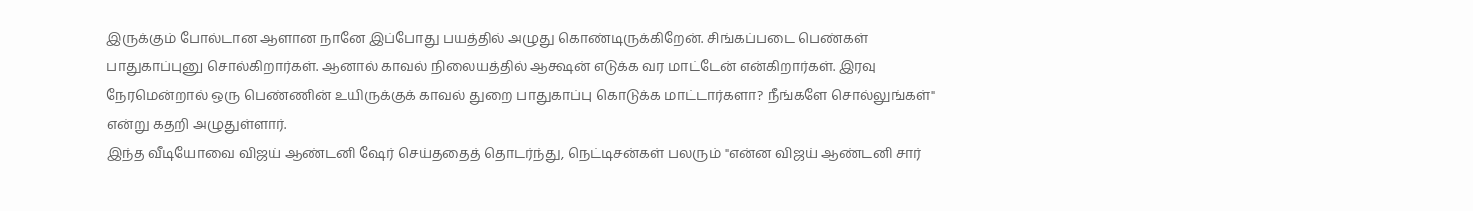இருக்கும் போல்டான ஆளான நானே இப்போது பயத்தில் அழுது கொண்டிருக்கிறேன். சிங்கப்படை பெண்கள் பாதுகாப்புனு சொல்கிறார்கள். ஆனால் காவல் நிலையத்தில் ஆக்ஷன் எடுக்க வர மாட்டேன் என்கிறார்கள். இரவு நேரமென்றால் ஒரு பெண்ணின் உயிருக்குக் காவல் துறை பாதுகாப்பு கொடுக்க மாட்டார்களா? நீங்களே சொல்லுங்கள்" என்று கதறி அழுதுள்ளார்.
இந்த வீடியோவை விஜய் ஆண்டனி ஷேர் செய்ததைத் தொடர்ந்து, நெட்டிசன்கள் பலரும் "என்ன விஜய் ஆண்டனி சார்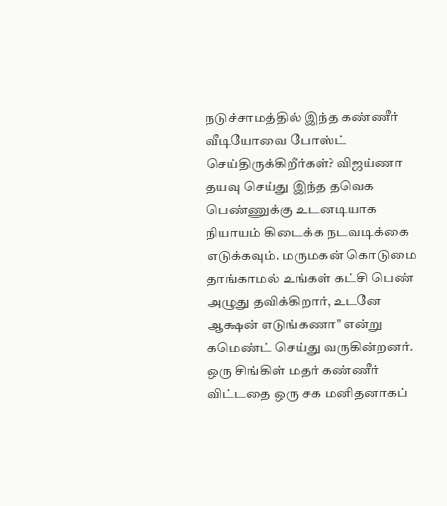நடுச்சாமத்தில் இந்த கண்ணீர் வீடியோவை போஸ்ட் செய்திருக்கிறீர்கள்? விஜய்ணா தயவு செய்து இந்த தவெக பெண்ணுக்கு உடனடியாக நியாயம் கிடைக்க நடவடிக்கை எடுக்கவும். மருமகன் கொடுமை தாங்காமல் உங்கள் கட்சி பெண் அழுது தவிக்கிறார், உடனே ஆக்ஷன் எடுங்கணா" என்று கமெண்ட் செய்து வருகின்றனர். ஒரு சிங்கிள் மதர் கண்ணீர் விட்டதை ஒரு சக மனிதனாகப்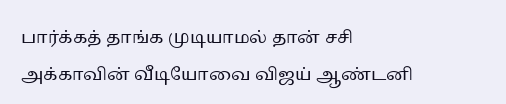பார்க்கத் தாங்க முடியாமல் தான் சசி அக்காவின் வீடியோவை விஜய் ஆண்டனி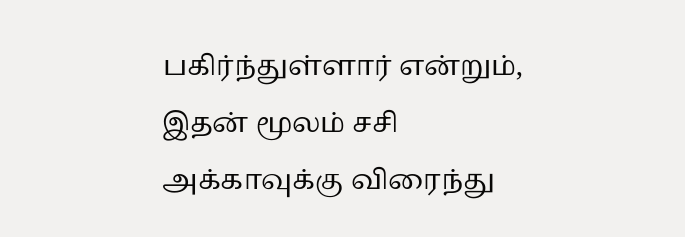பகிர்ந்துள்ளார் என்றும், இதன் மூலம் சசி அக்காவுக்கு விரைந்து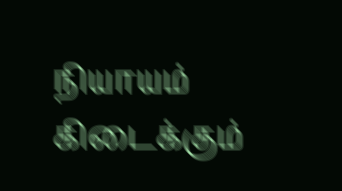நியாயம் கிடைக்கும்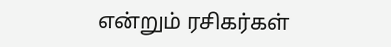என்றும் ரசிகர்கள்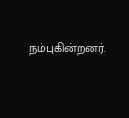நம்புகின்றனர்.